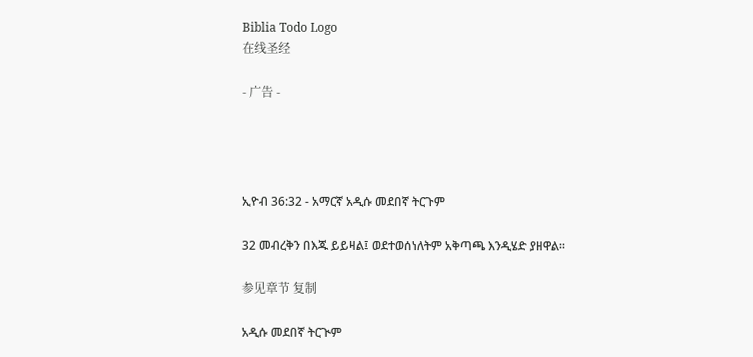Biblia Todo Logo
在线圣经

- 广告 -




ኢዮብ 36:32 - አማርኛ አዲሱ መደበኛ ትርጉም

32 መብረቅን በእጁ ይይዛል፤ ወደተወሰነለትም አቅጣጫ እንዲሄድ ያዘዋል።

参见章节 复制

አዲሱ መደበኛ ትርጒም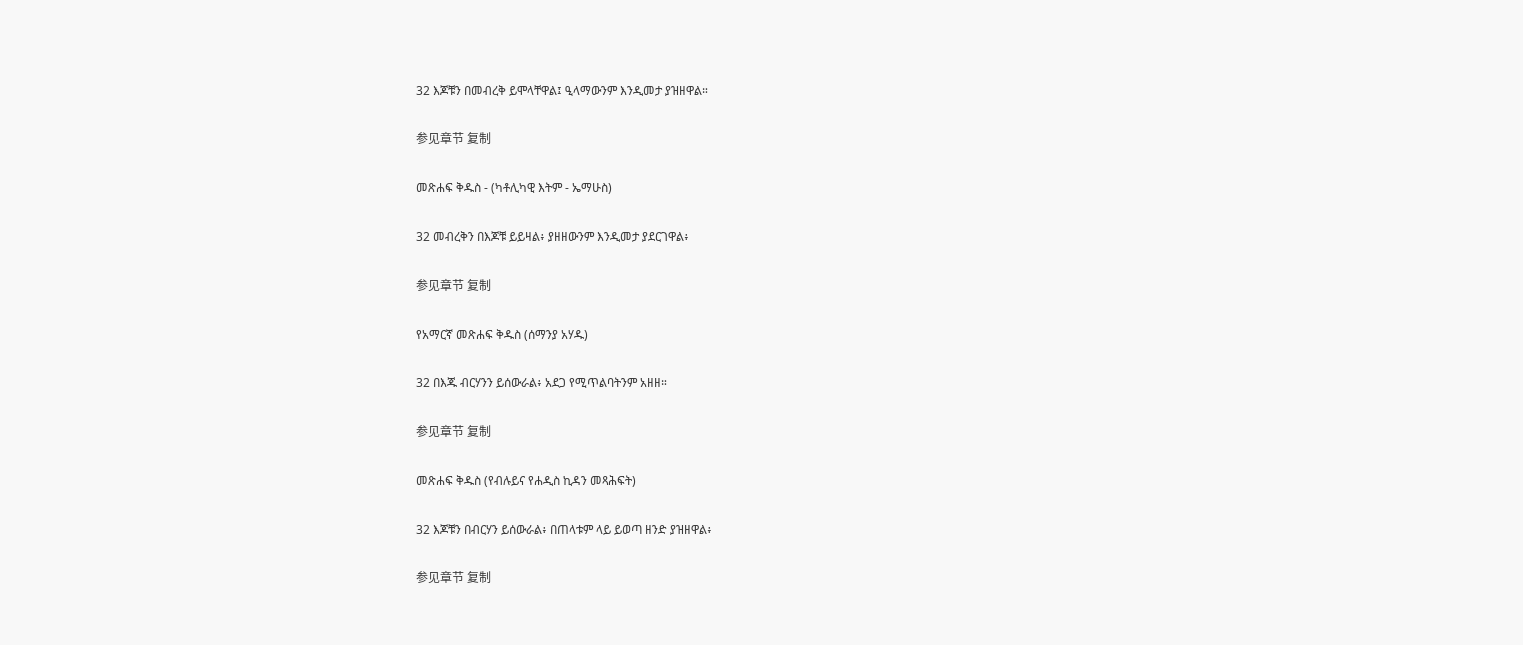32 እጆቹን በመብረቅ ይሞላቸዋል፤ ዒላማውንም እንዲመታ ያዝዘዋል።

参见章节 复制

መጽሐፍ ቅዱስ - (ካቶሊካዊ እትም - ኤማሁስ)

32 መብረቅን በእጆቹ ይይዛል፥ ያዘዘውንም እንዲመታ ያደርገዋል፥

参见章节 复制

የአማርኛ መጽሐፍ ቅዱስ (ሰማንያ አሃዱ)

32 በእጁ ብርሃንን ይሰውራል፥ አደጋ የሚጥልባትንም አዘዘ።

参见章节 复制

መጽሐፍ ቅዱስ (የብሉይና የሐዲስ ኪዳን መጻሕፍት)

32 እጆቹን በብርሃን ይሰውራል፥ በጠላቱም ላይ ይወጣ ዘንድ ያዝዘዋል፥

参见章节 复制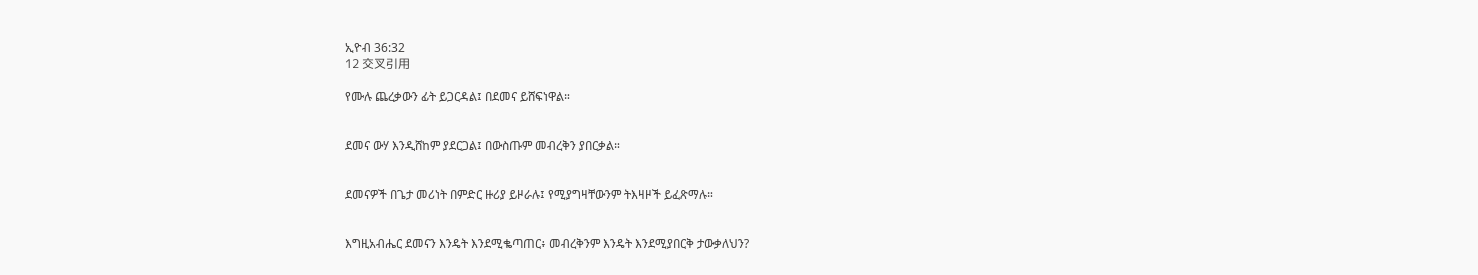ኢዮብ 36:32
12 交叉引用

የሙሉ ጨረቃውን ፊት ይጋርዳል፤ በደመና ይሸፍነዋል።


ደመና ውሃ እንዲሸከም ያደርጋል፤ በውስጡም መብረቅን ያበርቃል።


ደመናዎች በጌታ መሪነት በምድር ዙሪያ ይዞራሉ፤ የሚያግዛቸውንም ትእዛዞች ይፈጽማሉ።


እግዚአብሔር ደመናን እንዴት እንደሚቈጣጠር፥ መብረቅንም እንዴት እንደሚያበርቅ ታውቃለህን?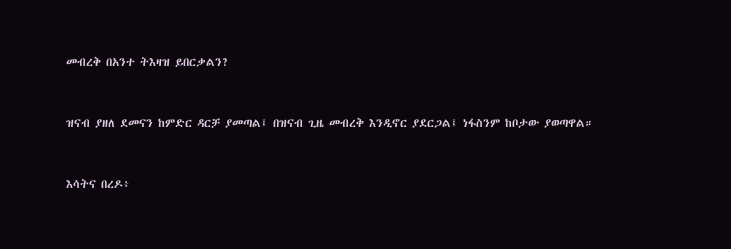መብረቅ በአንተ ትእዛዝ ይበርቃልን?


ዝናብ ያዘለ ደመናን ከምድር ዳርቻ ያመጣል፤ በዝናብ ጊዜ መብረቅ እንዲኖር ያደርጋል፤ ነፋስንም ከቦታው ያወጣዋል።


እሳትና በረዶ፥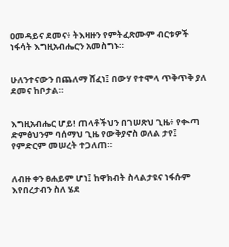ዐመዳይና ደመና፥ ትእዛዙን የምትፈጽሙም ብርቱዎች ነፋሳት እግዚአብሔርን አመስግኑ።


ሁለንተናውን በጨለማ ሸፈነ፤ በውሃ የተሞላ ጥቅጥቅ ያለ ደመና ከቦታል።


እግዚአብሔር ሆይ! ጠላቶችህን በገሠጽህ ጊዜ፥ የቊጣ ድምፅህንም ባሰማህ ጊዜ የውቅያኖስ ወለል ታየ፤ የምድርም መሠረት ተጋለጠ።


ለብዙ ቀን ፀሐይም ሆነ፤ ከዋክብት ስላልታዩና ነፋሱም እየበረታብን ስለ ሄደ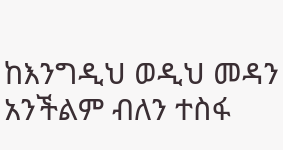ከእንግዲህ ወዲህ መዳን አንችልም ብለን ተስፋ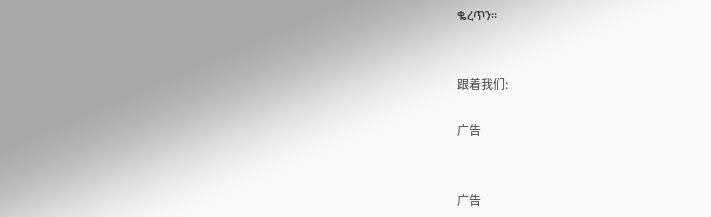ቈረጥን።


跟着我们:

广告


广告